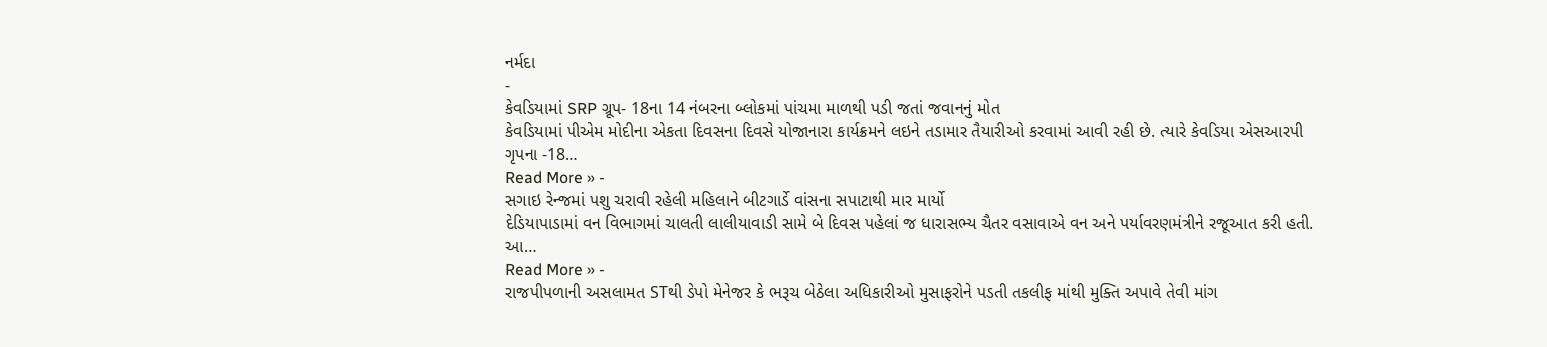નર્મદા
-
કેવડિયામાં SRP ગ્રૂપ- 18ના 14 નંબરના બ્લોકમાં પાંચમા માળથી પડી જતાં જવાનનું મોત
કેવડિયામાં પીએમ મોદીના એકતા દિવસના દિવસે યોજાનારા કાર્યક્રમને લઇને તડામાર તૈયારીઓ કરવામાં આવી રહી છે. ત્યારે કેવડિયા એસઆરપી ગૃપના -18…
Read More » -
સગાઇ રેન્જમાં પશુ ચરાવી રહેલી મહિલાને બીટગાર્ડે વાંસના સપાટાથી માર માર્યો
દેડિયાપાડામાં વન વિભાગમાં ચાલતી લાલીયાવાડી સામે બે દિવસ પહેલાં જ ધારાસભ્ય ચૈતર વસાવાએ વન અને પર્યાવરણમંત્રીને રજૂઆત કરી હતી. આ…
Read More » -
રાજપીપળાની અસલામત STથી ડેપો મેનેજર કે ભરૂચ બેઠેલા અધિકારીઓ મુસાફરોને પડતી તકલીફ માંથી મુક્તિ અપાવે તેવી માંગ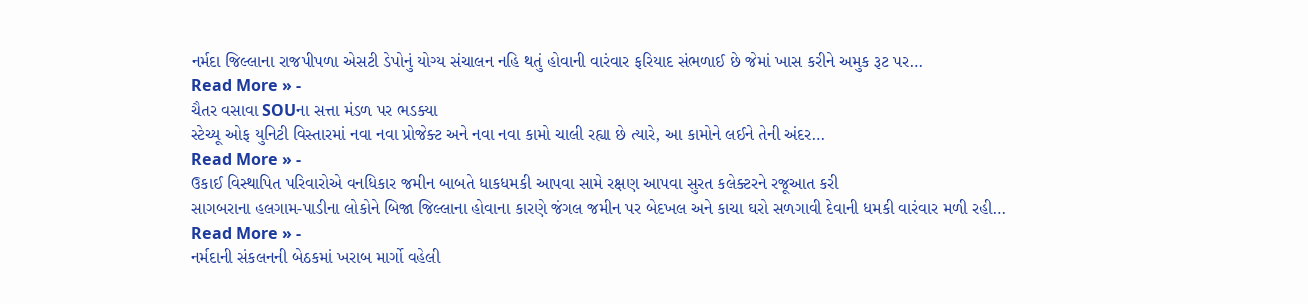નર્મદા જિલ્લાના રાજપીપળા એસટી ડેપોનું યોગ્ય સંચાલન નહિ થતું હોવાની વારંવાર ફરિયાદ સંભળાઈ છે જેમાં ખાસ કરીને અમુક રૂટ પર…
Read More » -
ચૈતર વસાવા SOUના સત્તા મંડળ પર ભડક્યા
સ્ટેચ્યૂ ઓફ યુનિટી વિસ્તારમાં નવા નવા પ્રોજેક્ટ અને નવા નવા કામો ચાલી રહ્યા છે ત્યારે, આ કામોને લઈને તેની અંદર…
Read More » -
ઉકાઈ વિસ્થાપિત પરિવારોએ વનધિકાર જમીન બાબતે ધાકધમકી આપવા સામે રક્ષણ આપવા સુરત કલેક્ટરને રજૂઆત કરી
સાગબરાના હલગામ-પાડીના લોકોને બિજા જિલ્લાના હોવાના કારણે જંગલ જમીન પર બેદખલ અને કાચા ઘરો સળગાવી દેવાની ધમકી વારંવાર મળી રહી…
Read More » -
નર્મદાની સંકલનની બેઠકમાં ખરાબ માર્ગો વહેલી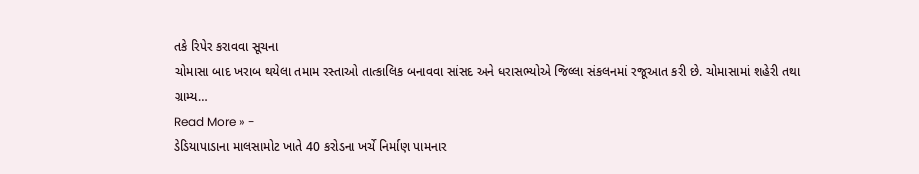તકે રિપેર કરાવવા સૂચના
ચોમાસા બાદ ખરાબ થયેલા તમામ રસ્તાઓ તાત્કાલિક બનાવવા સાંસદ અને ધરાસભ્યોએ જિલ્લા સંકલનમાં રજૂઆત કરી છે. ચોમાસામાં શહેરી તથા ગ્રામ્ય…
Read More » -
ડેડિયાપાડાના માલસામોટ ખાતે 40 કરોડના ખર્ચે નિર્માણ પામનાર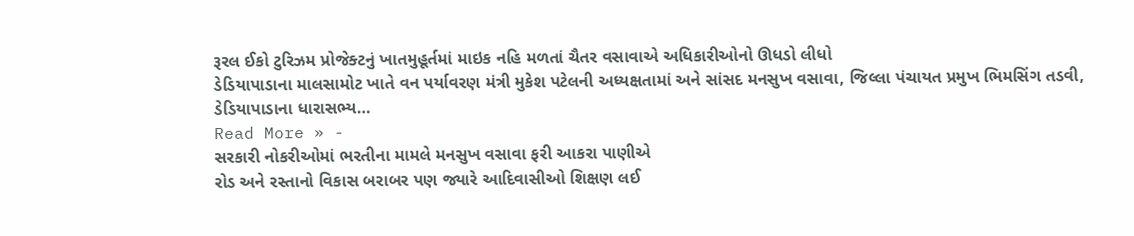રૂરલ ઈકો ટુરિઝમ પ્રોજેક્ટનું ખાતમુહૂર્તમાં માઇક નહિ મળતાં ચૈતર વસાવાએ અધિકારીઓનો ઊધડો લીધો
ડેડિયાપાડાના માલસામોટ ખાતે વન પર્યાવરણ મંત્રી મુકેશ પટેલની અધ્યક્ષતામાં અને સાંસદ મનસુખ વસાવા, જિલ્લા પંચાયત પ્રમુખ ભિમસિંગ તડવી, ડેડિયાપાડાના ધારાસભ્ય…
Read More » -
સરકારી નોકરીઓમાં ભરતીના મામલે મનસુખ વસાવા ફરી આકરા પાણીએ
રોડ અને રસ્તાનો વિકાસ બરાબર પણ જ્યારે આદિવાસીઓ શિક્ષણ લઈ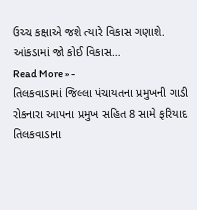ઉચ્ચ કક્ષાએ જશે ત્યારે વિકાસ ગણાશે. આંકડામાં જો કોઈ વિકાસ…
Read More » -
તિલકવાડામાં જિલ્લા પંચાયતના પ્રમુખની ગાડી રોકનારા આપના પ્રમુખ સહિત 8 સામે ફરિયાદ
તિલકવાડાના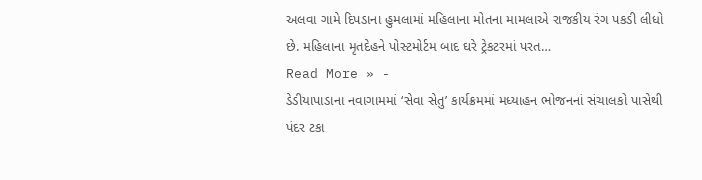અલવા ગામે દિપડાના હુમલામાં મહિલાના મોતના મામલાએ રાજકીય રંગ પકડી લીધો છે. મહિલાના મૃતદેહને પોસ્ટમોર્ટમ બાદ ઘરે ટ્રેકટરમાં પરત…
Read More » -
ડેડીયાપાડાના નવાગામમાં ‘સેવા સેતુ’ કાર્યક્રમમાં મધ્યાહન ભોજનનાં સંચાલકો પાસેથી પંદર ટકા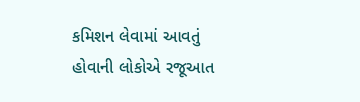કમિશન લેવામાં આવતું હોવાની લોકોએ રજૂઆત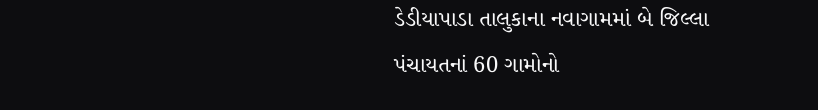ડેડીયાપાડા તાલુકાના નવાગામમાં બે જિલ્લા પંચાયતનાં 60 ગામોનો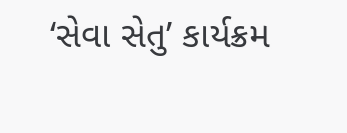‘સેવા સેતુ’ કાર્યક્રમ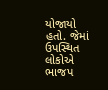યોજાયો હતો. જેમાં ઉપસ્થિત લોકોએ ભાજપ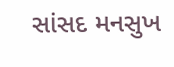સાંસદ મનસુખ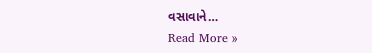વસાવાને…
Read More »